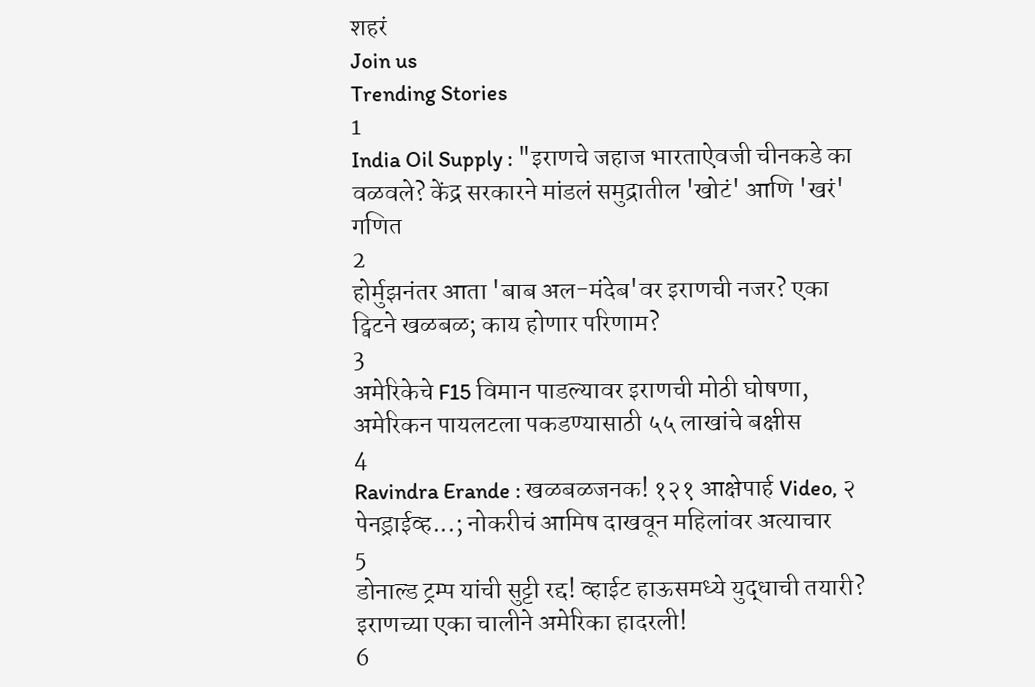शहरं
Join us
Trending Stories
1
India Oil Supply : "इराणचे जहाज भारताऐवजी चीनकडे का वळवले? केंद्र सरकारने मांडलं समुद्रातील 'खोटं' आणि 'खरं' गणित
2
होर्मुझनंतर आता 'बाब अल-मंदेब'वर इराणची नजर? एका ट्विटने खळबळ; काय होणार परिणाम?
3
अमेरिकेचे F15 विमान पाडल्यावर इराणची मोठी घोषणा, अमेरिकन पायलटला पकडण्यासाठी ५५ लाखांचे बक्षीस
4
Ravindra Erande : खळबळजनक! १२१ आक्षेपार्ह Video, २ पेनड्राईव्ह...; नोकरीचं आमिष दाखवून महिलांवर अत्याचार
5
डोनाल्ड ट्रम्प यांची सुट्टी रद्द! व्हाईट हाऊसमध्ये युद्धाची तयारी? इराणच्या एका चालीने अमेरिका हादरली!
6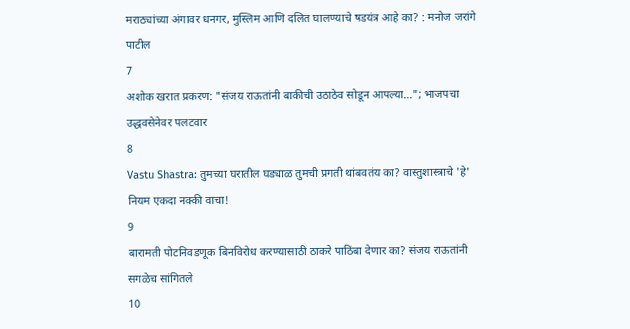मराठ्यांच्या अंगावर धनगर, मुस्लिम आणि दलित घालण्याचे षडयंत्र आहे का? : मनोज जरांगे पाटील
7
अशोक खरात प्रकरण: "संजय राऊतांनी बाकीची उठाठेव सोडून आपल्या..."; भाजपचा उद्धवसेनेवर पलटवार
8
Vastu Shastra: तुमच्या घरातील घड्याळ तुमची प्रगती थांबवतंय का? वास्तुशास्त्राचे 'हे' नियम एकदा नक्की वाचा!
9
बारामती पोटनिवडणूक बिनविरोध करण्यासाठी ठाकरे पाठिंबा देणार का? संजय राऊतांनी सगळेच सांगितले
10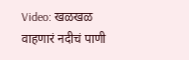Video: खळखळ वाहणारं नदीचं पाणी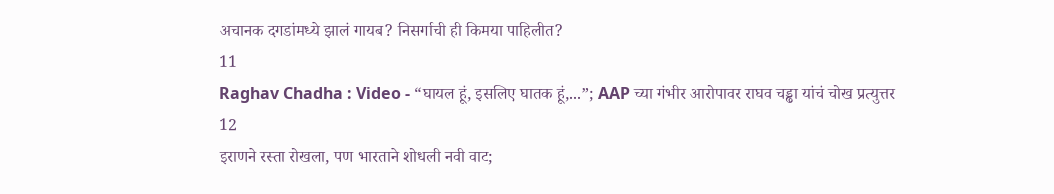अचानक दगडांमध्ये झालं गायब? निसर्गाची ही किमया पाहिलीत?
11
Raghav Chadha : Video - “घायल हूं, इसलिए घातक हूं,...”; AAP च्या गंभीर आरोपावर राघव चड्ढा यांचं चोख प्रत्युत्तर
12
इराणने रस्ता रोखला, पण भारताने शोधली नवी वाट;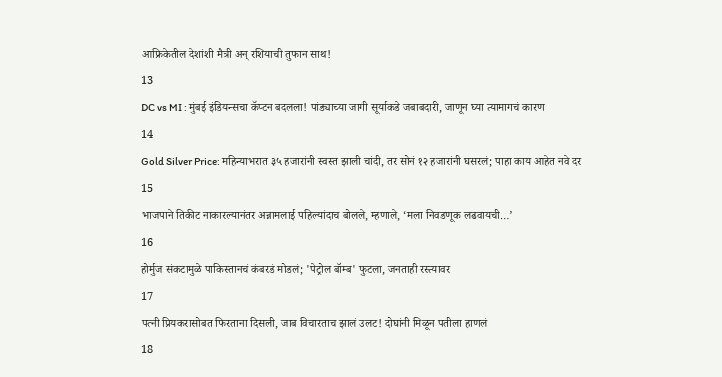आफ्रिकेतील देशांशी मैत्री अन् रशियाची तुफान साथ!
13
DC vs MI : मुंबई इंडियन्सचा कॅप्टन बदलला! पांड्याच्या जागी सूर्याकडे जबाबदारी, जाणून घ्या त्यामागचं कारण
14
Gold Silver Price: महिन्याभरात ३५ हजारांनी स्वस्त झाली चांदी, तर सोनं १२ हजारांनी घसरलं; पाहा काय आहेत नवे दर
15
भाजपाने तिकीट नाकारल्यानंतर अन्नामलाई पहिल्यांदाच बोलले, म्हणाले, ‘मला निवडणूक लढवायची…’
16
होर्मुज संकटामुळे पाकिस्तानचं कंबरडं मोडलं; 'पेट्रोल बॉम्ब' फुटला, जनताही रस्त्यावर
17
पत्नी प्रियकरासोबत फिरताना दिसली, जाब विचारताच झालं उलट! दोघांनी मिळून पतीला हाणलं
18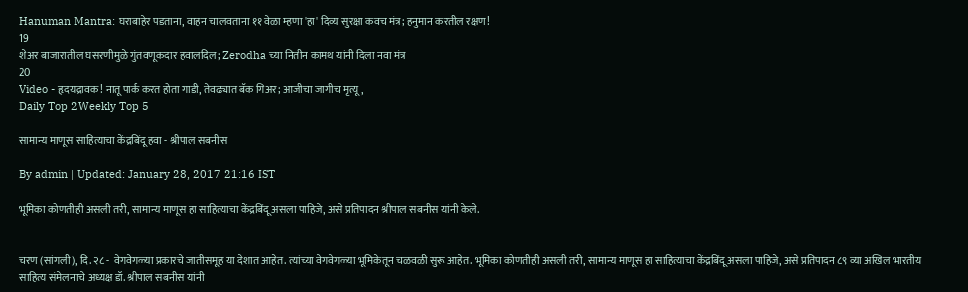Hanuman Mantra: घराबाहेर पडताना, वाहन चालवताना ११ वेळा म्हणा 'हा' दिव्य सुरक्षा कवच मंत्र; हनुमान करतील रक्षण!
19
शेअर बाजारातील घसरणीमुळे गुंतवणूकदार हवालदिल; Zerodha च्या नितीन कामथ यांनी दिला नवा मंत्र
20
Video - हृदयद्रावक! नातू पार्क करत होता गाडी, तेवढ्यात बॅक गिअर; आजीचा जागीच मृत्यू,
Daily Top 2Weekly Top 5

सामान्य माणूस साहित्याचा केंद्रबिंदू हवा - श्रीपाल सबनीस

By admin | Updated: January 28, 2017 21:16 IST

भूमिका कोणतीही असली तरी, सामान्य माणूस हा साहित्याचा केंद्रबिंदू असला पाहिजे, असे प्रतिपादन श्रीपाल सबनीस यांनी केले.


चरण (सांगली), दि. २८ -  वेगवेगळ्या प्रकारचे जातीसमूह या देशात आहेत. त्यांच्या वेगवेगळ्या भूमिकेतून चळवळी सुरू आहेत. भूमिका कोणतीही असली तरी, सामान्य माणूस हा साहित्याचा केंद्रबिंदू असला पाहिजे, असे प्रतिपादन ८९ व्या अखिल भारतीय
साहित्य संमेलनाचे अध्यक्ष डॉ. श्रीपाल सबनीस यांनी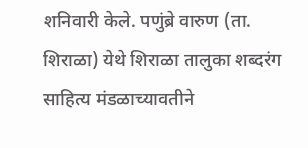शनिवारी केले. पणुंब्रे वारुण (ता. शिराळा) येथे शिराळा तालुका शब्दरंग साहित्य मंडळाच्यावतीने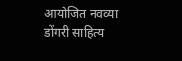आयोजित नवव्या डोंगरी साहित्य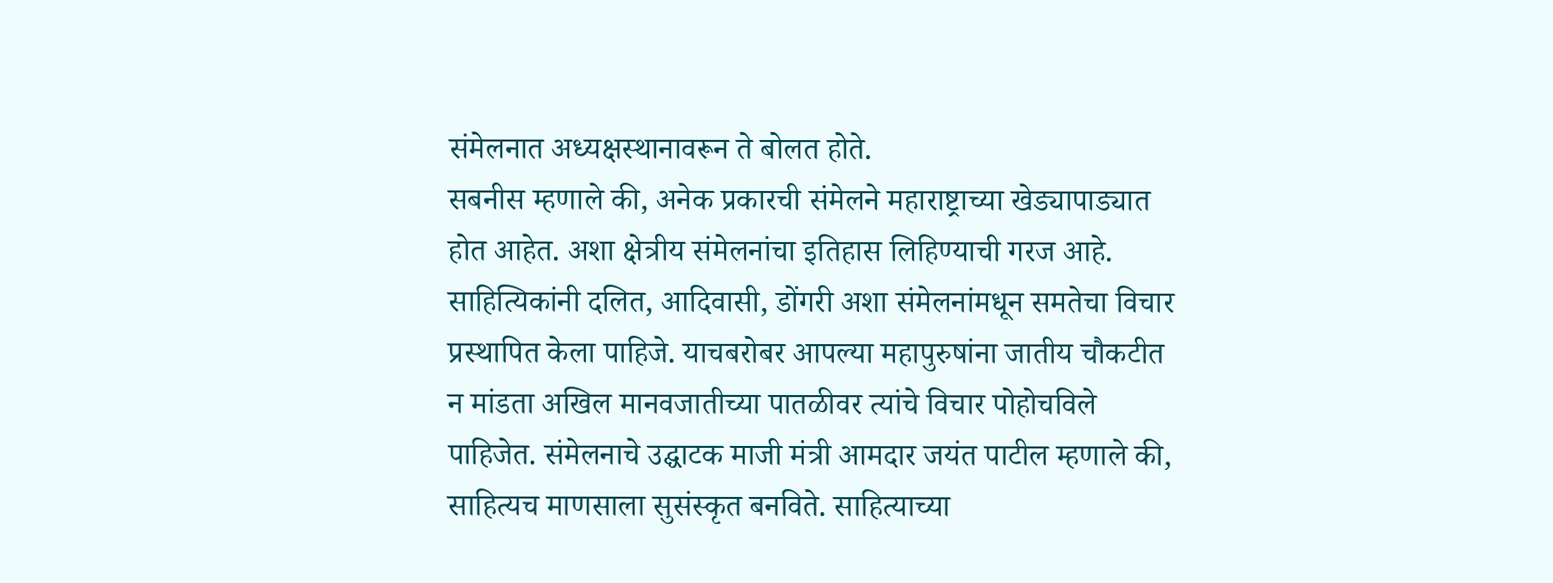संमेलनात अध्यक्षस्थानावरून ते बोलत होते.
सबनीस म्हणाले की, अनेक प्रकारची संमेलने महाराष्ट्राच्या खेड्यापाड्यात होत आहेत. अशा क्षेत्रीय संमेलनांचा इतिहास लिहिण्याची गरज आहे. साहित्यिकांनी दलित, आदिवासी, डोंगरी अशा संमेलनांमधून समतेचा विचार प्रस्थापित केला पाहिजे. याचबरोबर आपल्या महापुरुषांना जातीय चौकटीत न मांडता अखिल मानवजातीच्या पातळीवर त्यांचे विचार पोहोचविले पाहिजेत. संमेलनाचे उद्घाटक माजी मंत्री आमदार जयंत पाटील म्हणाले की, साहित्यच माणसाला सुसंस्कृत बनविते. साहित्याच्या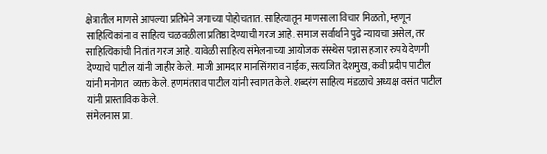क्षेत्रातील माणसे आपल्या प्रतिभेने जगाच्या पोहोचतात. साहित्यातून माणसाला विचार मिळतो, म्हणून साहित्यिकांना व साहित्य चळवळीला प्रतिष्ठा देण्याची गरज आहे. समाज सर्वार्थाने पुढे न्यायचा असेल, तर साहित्यिकांची नितांत गरज आहे. यावेळी साहित्य संमेलनाच्या आयोजक संस्थेस पन्नास हजार रुपये देणगी
देण्याचे पाटील यांनी जाहीर केले. माजी आमदार मानसिंगराव नाईक, सत्यजित देशमुख, कवी प्रदीप पाटील यांनी मनोगत  व्यक्त केले. हणमंतराव पाटील यांनी स्वागत केले. शब्दरंग साहित्य मंडळाचे अध्यक्ष वसंत पाटील यांनी प्रास्ताविक केले.
संमेलनास प्रा.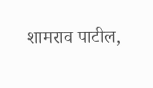शामराव पाटील,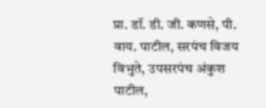प्रा. डॉ. डी. जी. कणसे, पी. वाय. पाटील, सरपंच विजय विभुते, उपसरपंच अंकुश पाटील,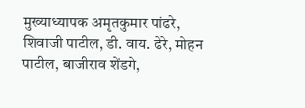मुख्याध्यापक अमृतकुमार पांढरे, शिवाजी पाटील, डी. वाय. ढेरे, मोहन पाटील, बाजीराव शेंडगे,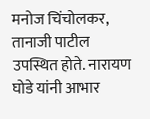मनोज चिंचोलकर, तानाजी पाटील उपस्थित होते. नारायण घोडे यांनी आभार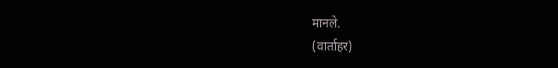मानले.
(वार्ताहर)